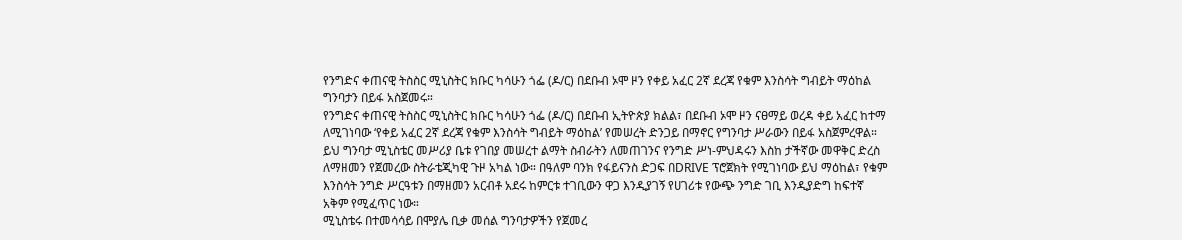የንግድና ቀጠናዊ ትስስር ሚኒስትር ክቡር ካሳሁን ጎፌ (ዶ/ር) በደቡብ ኦሞ ዞን የቀይ አፈር 2ኛ ደረጃ የቁም እንስሳት ግብይት ማዕከል ግንባታን በይፋ አስጀመሩ።
የንግድና ቀጠናዊ ትስስር ሚኒስትር ክቡር ካሳሁን ጎፌ (ዶ/ር) በደቡብ ኢትዮጵያ ክልል፣ በደቡብ ኦሞ ዞን ናፀማይ ወረዳ ቀይ አፈር ከተማ ለሚገነባው ‘የቀይ አፈር 2ኛ ደረጃ የቁም እንስሳት ግብይት ማዕከል’ የመሠረት ድንጋይ በማኖር የግንባታ ሥራውን በይፋ አስጀምረዋል።
ይህ ግንባታ ሚኒስቴር መሥሪያ ቤቱ የገበያ መሠረተ ልማት ስብራትን ለመጠገንና የንግድ ሥነ-ምህዳሩን እስከ ታችኛው መዋቅር ድረስ ለማዘመን የጀመረው ስትራቴጂካዊ ጉዞ አካል ነው። በዓለም ባንክ የፋይናንስ ድጋፍ በDRIVE ፕሮጀክት የሚገነባው ይህ ማዕከል፣ የቁም እንስሳት ንግድ ሥርዓቱን በማዘመን አርብቶ አደሩ ከምርቱ ተገቢውን ዋጋ እንዲያገኝ የሀገሪቱ የውጭ ንግድ ገቢ እንዲያድግ ከፍተኛ አቅም የሚፈጥር ነው።
ሚኒስቴሩ በተመሳሳይ በሞያሌ ቢቃ መሰል ግንባታዎችን የጀመረ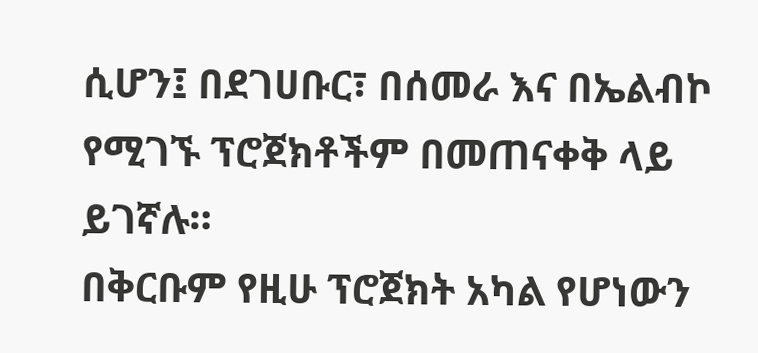ሲሆን፤ በደገሀቡር፣ በሰመራ እና በኤልብኮ የሚገኙ ፕሮጀክቶችም በመጠናቀቅ ላይ ይገኛሉ።
በቅርቡም የዚሁ ፕሮጀክት አካል የሆነውን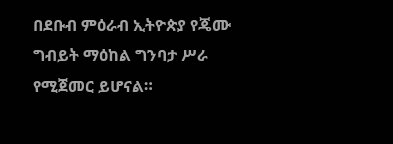በደቡብ ምዕራብ ኢትዮጵያ የጄሙ ግብይት ማዕከል ግንባታ ሥራ የሚጀመር ይሆናል።